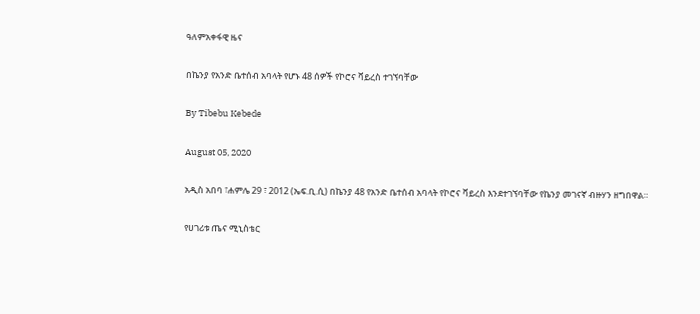ዓለምአቀፋዊ ዜና

በኬንያ የአንድ ቤተሰብ አባላት የሆኑ 48 ሰዎች የኮሮና ቫይረስ ተገኘባቸው

By Tibebu Kebede

August 05, 2020

አዲስ አበባ ፣ሐምሌ 29 ፣ 2012 (ኤፍ.ቢ.ሲ) በኬንያ 48 የአንድ ቤተሰብ አባላት የኮሮና ቫይረስ እንደተገኘባቸው የኬንያ መገናኛ ብዙሃን ዘግበዋል።

የሀገሪቱ ጤና ሚኒስቴር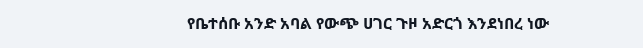የቤተሰቡ አንድ አባል የውጭ ሀገር ጉዞ አድርጎ እንደነበረ ነው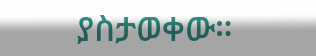ያስታወቀው።